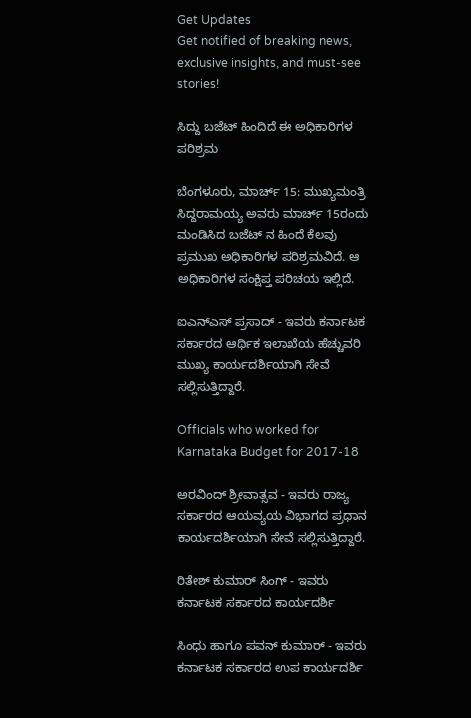Get Updates
Get notified of breaking news, exclusive insights, and must-see stories!

ಸಿದ್ದು ಬಜೆಟ್ ಹಿಂದಿದೆ ಈ ಅಧಿಕಾರಿಗಳ ಪರಿಶ್ರಮ

ಬೆಂಗಳೂರು, ಮಾರ್ಚ್ 15: ಮುಖ್ಯಮಂತ್ರಿ ಸಿದ್ದರಾಮಯ್ಯ ಅವರು ಮಾರ್ಚ್ 15ರಂದು ಮಂಡಿಸಿದ ಬಜೆಟ್ ನ ಹಿಂದೆ ಕೆಲವು ಪ್ರಮುಖ ಅಧಿಕಾರಿಗಳ ಪರಿಶ್ರಮವಿದೆ. ಆ ಅಧಿಕಾರಿಗಳ ಸಂಕ್ಷಿಪ್ತ ಪರಿಚಯ ಇಲ್ಲಿದೆ.

ಐಎನ್ಎಸ್ ಪ್ರಸಾದ್ - ಇವರು ಕರ್ನಾಟಕ ಸರ್ಕಾರದ ಆರ್ಥಿಕ ಇಲಾಖೆಯ ಹೆಚ್ಚುವರಿ ಮುಖ್ಯ ಕಾರ್ಯದರ್ಶಿಯಾಗಿ ಸೇವೆ ಸಲ್ಲಿಸುತ್ತಿದ್ದಾರೆ.

Officials who worked for Karnataka Budget for 2017-18

ಅರವಿಂದ್ ಶ್ರೀವಾತ್ಸವ - ಇವರು ರಾಜ್ಯ ಸರ್ಕಾರದ ಆಯವ್ಯಯ ವಿಭಾಗದ ಪ್ರಧಾನ ಕಾರ್ಯದರ್ಶಿಯಾಗಿ ಸೇವೆ ಸಲ್ಲಿಸುತ್ತಿದ್ದಾರೆ.

ರಿತೇಶ್ ಕುಮಾರ್ ಸಿಂಗ್ - ಇವರು ಕರ್ನಾಟಕ ಸರ್ಕಾರದ ಕಾರ್ಯದರ್ಶಿ

ಸಿಂಧು ಹಾಗೂ ಪವನ್ ಕುಮಾರ್ - ಇವರು ಕರ್ನಾಟಕ ಸರ್ಕಾರದ ಉಪ ಕಾರ್ಯದರ್ಶಿ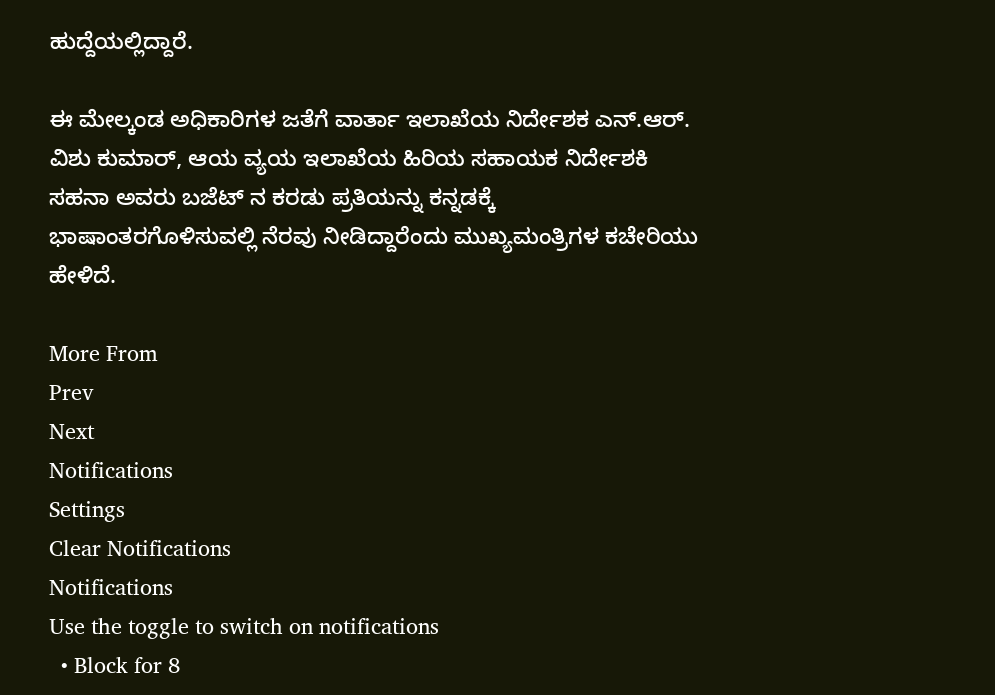ಹುದ್ದೆಯಲ್ಲಿದ್ದಾರೆ.

ಈ ಮೇಲ್ಕಂಡ ಅಧಿಕಾರಿಗಳ ಜತೆಗೆ ವಾರ್ತಾ ಇಲಾಖೆಯ ನಿರ್ದೇಶಕ ಎನ್.ಆರ್. ವಿಶು ಕುಮಾರ್, ಆಯ ವ್ಯಯ ಇಲಾಖೆಯ ಹಿರಿಯ ಸಹಾಯಕ ನಿರ್ದೇಶಕಿ ಸಹನಾ ಅವರು ಬಜೆಟ್ ನ ಕರಡು ಪ್ರತಿಯನ್ನು ಕನ್ನಡಕ್ಕೆ ಭಾಷಾಂತರಗೊಳಿಸುವಲ್ಲಿ ನೆರವು ನೀಡಿದ್ದಾರೆಂದು ಮುಖ್ಯಮಂತ್ರಿಗಳ ಕಚೇರಿಯು ಹೇಳಿದೆ.

More From
Prev
Next
Notifications
Settings
Clear Notifications
Notifications
Use the toggle to switch on notifications
  • Block for 8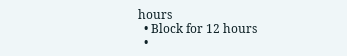hours
  • Block for 12 hours
  •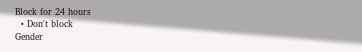Block for 24 hours
  • Don't block
Gender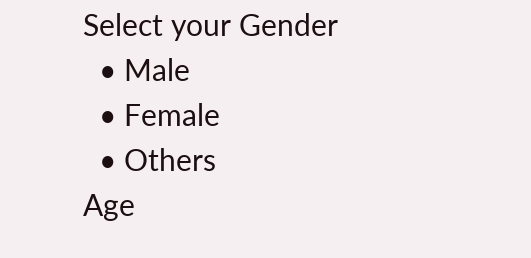Select your Gender
  • Male
  • Female
  • Others
Age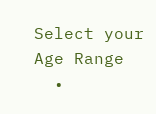Select your Age Range
  •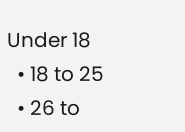Under 18
  • 18 to 25
  • 26 to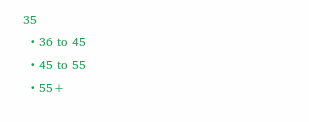35
  • 36 to 45
  • 45 to 55
  • 55+